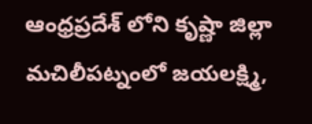ఆంధ్రప్రదేశ్ లోని కృష్ణా జిల్లా మచిలీపట్నంలో జయలక్ష్మి,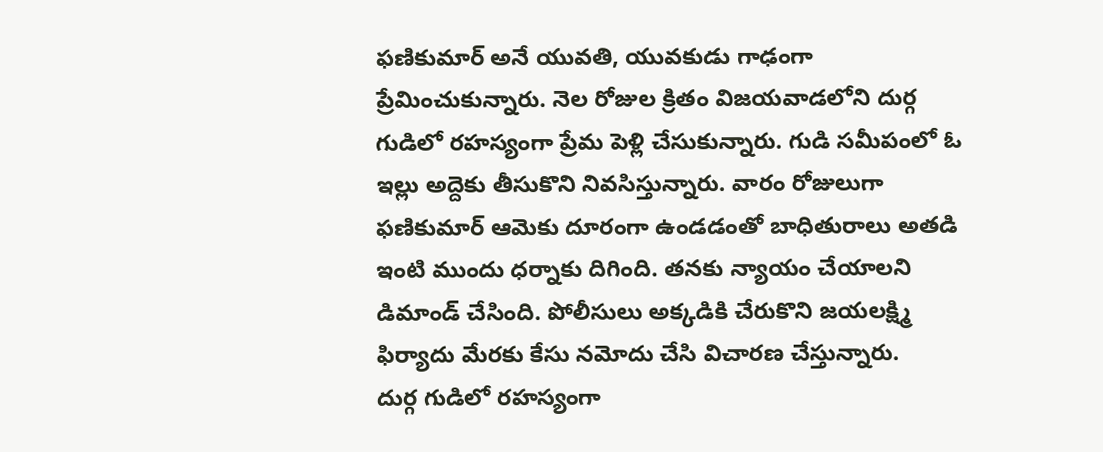ఫణికుమార్ అనే యువతి, యువకుడు గాఢంగా ప్రేమించుకున్నారు. నెల రోజుల క్రితం విజయవాడలోని దుర్గ గుడిలో రహస్యంగా ప్రేమ పెళ్లి చేసుకున్నారు. గుడి సమీపంలో ఓ ఇల్లు అద్దెకు తీసుకొని నివసిస్తున్నారు. వారం రోజులుగా ఫణికుమార్ ఆమెకు దూరంగా ఉండడంతో బాధితురాలు అతడి ఇంటి ముందు ధర్నాకు దిగింది. తనకు న్యాయం చేయాలని డిమాండ్ చేసింది. పోలీసులు అక్కడికి చేరుకొని జయలక్ష్మి ఫిర్యాదు మేరకు కేసు నమోదు చేసి విచారణ చేస్తున్నారు.
దుర్గ గుడిలో రహస్యంగా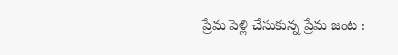ప్రేమ పెళ్లి చేసుకున్న ప్రేమ జంట :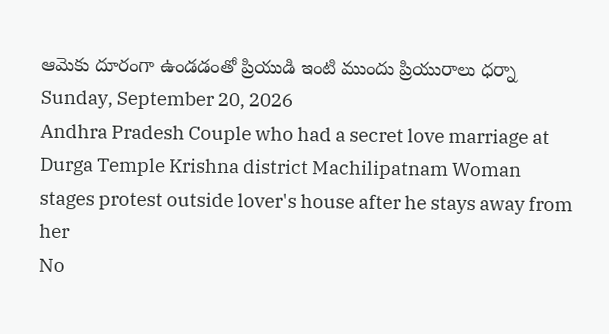ఆమెకు దూరంగా ఉండడంతో ప్రియుడి ఇంటి ముందు ప్రియురాలు ధర్నా
Sunday, September 20, 2026
Andhra Pradesh Couple who had a secret love marriage at Durga Temple Krishna district Machilipatnam Woman stages protest outside lover's house after he stays away from her
No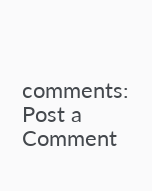comments:
Post a Comment